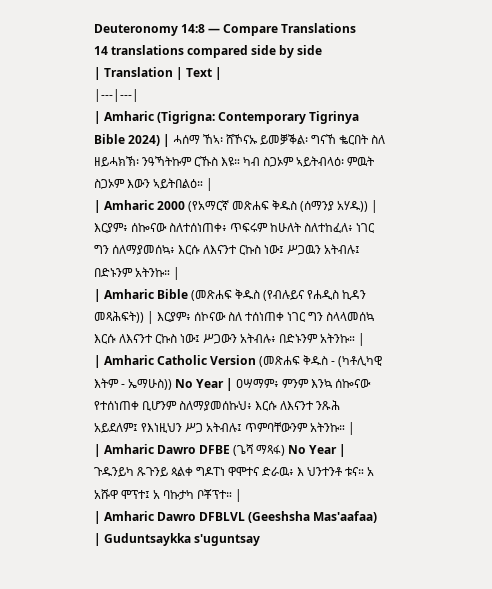Deuteronomy 14:8 — Compare Translations
14 translations compared side by side
| Translation | Text |
|---|---|
| Amharic (Tigrigna: Contemporary Tigrinya Bible 2024) | ሓሰማ ኸኣ፡ ሸኾናኡ ይመቓቕል፡ ግናኸ ቈርበት ስለ ዘይሓክኽ፡ ንዓኻትኩም ርኹስ እዩ። ካብ ስጋኦም ኣይትብላዕ፡ ምዉት ስጋኦም እውን ኣይትበልዕ። |
| Amharic 2000 (የአማርኛ መጽሐፍ ቅዱስ (ሰማንያ አሃዱ)) | እርያም፥ ሰኰናው ስለተሰነጠቀ፥ ጥፍሩም ከሁለት ስለተከፈለ፥ ነገር ግን ሰለማያመሰኳ፥ እርሱ ለእናንተ ርኩስ ነው፤ ሥጋዉን አትብሉ፤ በድኑንም አትንኩ። |
| Amharic Bible (መጽሐፍ ቅዱስ (የብሉይና የሐዲስ ኪዳን መጻሕፍት)) | እርያም፥ ሰኮናው ስለ ተሰነጠቀ ነገር ግን ስላላመሰኳ እርሱ ለእናንተ ርኩስ ነው፤ ሥጋውን አትብሉ፥ በድኑንም አትንኩ። |
| Amharic Catholic Version (መጽሐፍ ቅዱስ - (ካቶሊካዊ እትም - ኤማሁስ)) No Year | ዐሣማም፥ ምንም እንኳ ሰኰናው የተሰነጠቀ ቢሆንም ስለማያመሰኩህ፥ እርሱ ለእናንተ ንጹሕ አይደለም፤ የእነዚህን ሥጋ አትብሉ፤ ጥምባቸውንም አትንኩ። |
| Amharic Dawro DFBE (ጌሻ ማጻፋ) No Year | ጉዱንይካ ጹጉንይ ጳልቀ ግዶፐነ ዋሞተና ድራዉ፥ እ ህንተንቶ ቱና። አ አሹዋ ሞፕተ፤ አ ባኩታካ ቦቾፕተ። |
| Amharic Dawro DFBLVL (Geeshsha Mas'aafaa) | Guduntsaykka s'uguntsay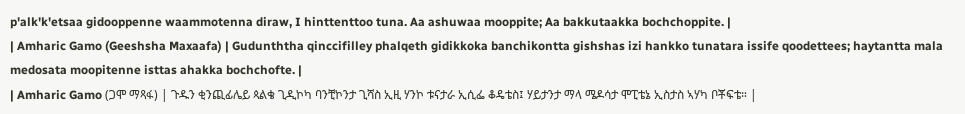p'alk'k'etsaa gidooppenne waammotenna diraw, I hinttenttoo tuna. Aa ashuwaa mooppite; Aa bakkutaakka bochchoppite. |
| Amharic Gamo (Geeshsha Maxaafa) | Gudunththa qinccifilley phalqeth gidikkoka banchikontta gishshas izi hankko tunatara issife qoodettees; haytantta mala medosata moopitenne isttas ahakka bochchofte. |
| Amharic Gamo (ጋሞ ማጻፋ) | ጉዱን ቂንጪፊሌይ ጳልቄ ጊዲኮካ ባንቺኮንታ ጊሻስ ኢዚ ሃንኮ ቱናታራ ኢሲፌ ቆዴቴስ፤ ሃይታንታ ማላ ሜዶሳታ ሞፒቴኔ ኢስታስ ኣሃካ ቦቾፍቴ። |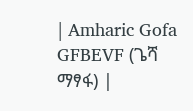| Amharic Gofa GFBEVF (ጌሻ ማፃፋ) |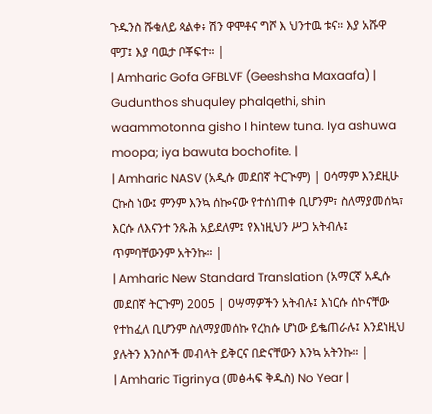ጉዱንስ ሹቁለይ ጳልቀ፥ ሽን ዋሞቶና ግሾ እ ህንተዉ ቱና። እያ አሹዋ ሞፓ፤ እያ ባዉታ ቦቾፍተ። |
| Amharic Gofa GFBLVF (Geeshsha Maxaafa) | Gudunthos shuquley phalqethi, shin waammotonna gisho I hintew tuna. Iya ashuwa moopa; iya bawuta bochofite. |
| Amharic NASV (አዲሱ መደበኛ ትርጒም) | ዐሳማም እንደዚሁ ርኩስ ነው፤ ምንም እንኳ ሰኰናው የተሰነጠቀ ቢሆንም፣ ስለማያመሰኳ፣ እርሱ ለእናንተ ንጹሕ አይደለም፤ የእነዚህን ሥጋ አትብሉ፤ ጥምባቸውንም አትንኩ። |
| Amharic New Standard Translation (አማርኛ አዲሱ መደበኛ ትርጉም) 2005 | ዐሣማዎችን አትብሉ፤ እነርሱ ሰኮናቸው የተከፈለ ቢሆንም ስለማያመሰኩ የረከሱ ሆነው ይቈጠራሉ፤ እንደነዚህ ያሉትን እንስሶች መብላት ይቅርና በድናቸውን እንኳ አትንኩ። |
| Amharic Tigrinya (መፅሓፍ ቅዱስ) No Year |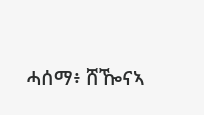ሓሰማ፥ ሸዀናኣ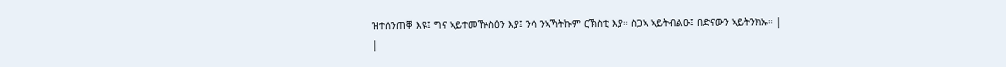ዝተሰንጠቐ እዩ፤ ግና ኣይተመዅስዕን እያ፤ ንሳ ንኣኻትኩም ርኽስቲ እያ። ስጋኣ ኣይትብልዑ፤ በድናውን ኣይትንክኡ። |
|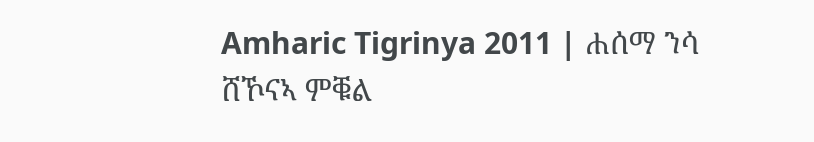Amharic Tigrinya 2011 | ሐሰማ ንሳ ሸኾናኣ ምቑል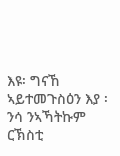እዩ፡ ግናኸ ኣይተመጉስዕን እያ ፡ ንሳ ንኣኻትኩም ርኽስቲ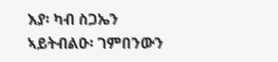እያ፡ ካብ ስጋኤን ኣይትብልዑ፡ ገምበንውን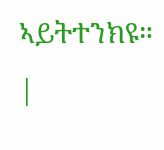ኣይትተንክዩ። |